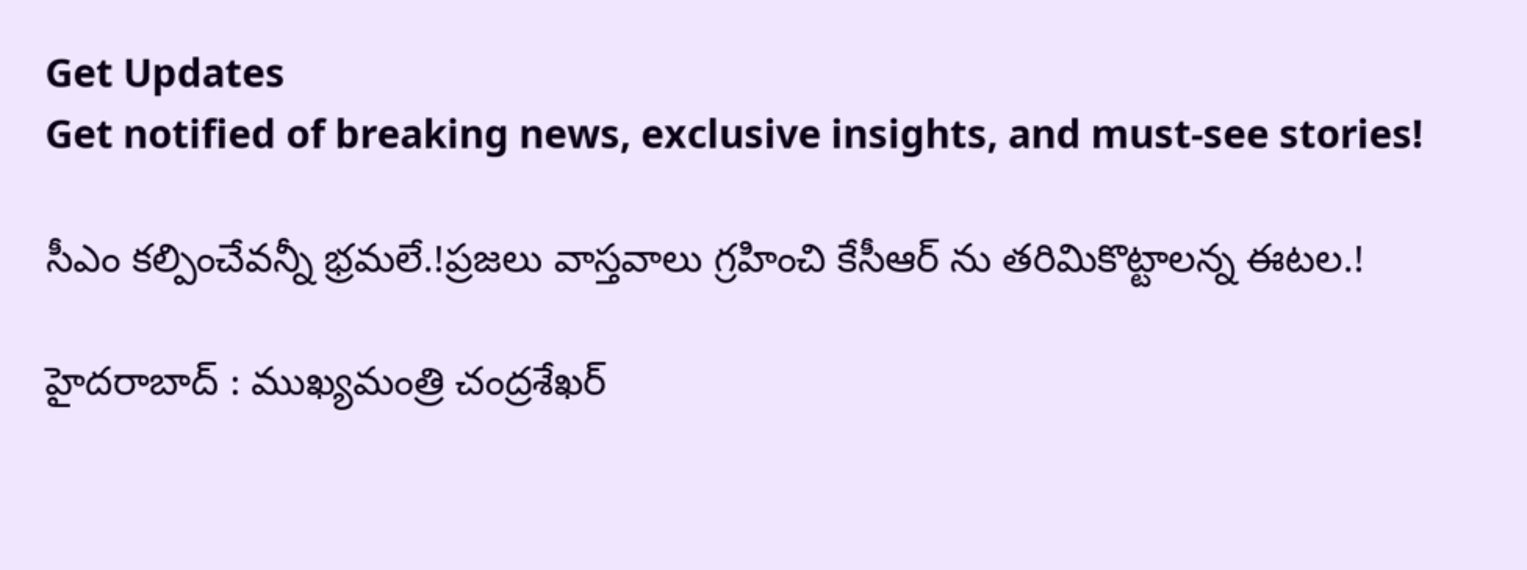Get Updates
Get notified of breaking news, exclusive insights, and must-see stories!

సీఎం కల్పించేవన్నీ భ్రమలే.!ప్రజలు వాస్తవాలు గ్రహించి కేసీఆర్ ను తరిమికొట్టాలన్న ఈటల.!

హైదరాబాద్ : ముఖ్యమంత్రి చంద్రశేఖర్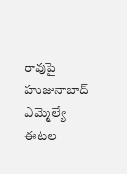రావుపై హుజునాబాద్ ఎమ్మెల్యే ఈటల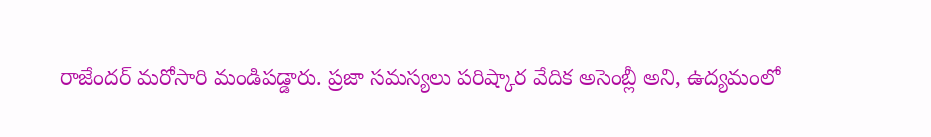రాజేందర్ మరోసారి మండిపడ్డారు. ప్రజా సమస్యలు పరిష్కార వేదిక అసెంబ్లీ అని, ఉద్యమంలో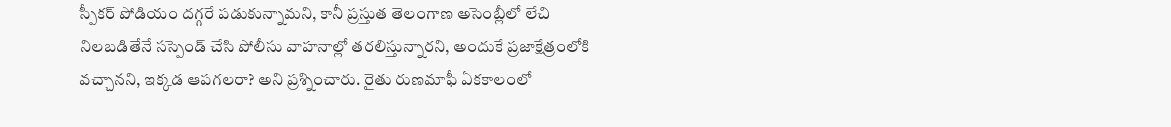స్పీకర్ పోడియం దగ్గరే పడుకున్నామని, కానీ ప్రస్తుత తెలంగాణ అసెంబ్లీలో లేచి నిలబడితేనే సస్పెండ్ చేసి పోలీసు వాహనాల్లో తరలిస్తున్నారని, అందుకే ప్రజాక్షేత్రంలోకి వచ్చానని, ఇక్కడ ఆపగలరా? అని ప్రశ్నించారు. రైతు రుణమాఫీ ఏకకాలంలో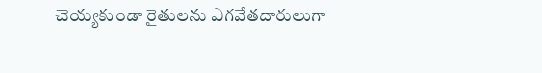చెయ్యకుండా రైతులను ఎగవేతదారులుగా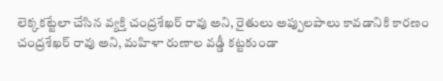లెక్కకట్టేలా చేసిన వ్యక్తి చంద్రశేఖర్ రావు అని, రైతులు అప్పులపాలు కావడానికి కారణం చంద్రశేఖర్ రావు అని, మహిళా రుణాల వడ్డీ కట్టకుండా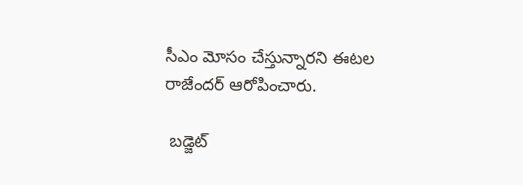సీఎం మోసం చేస్తున్నారని ఈటల రాజేందర్ ఆరోపించారు.

 బడ్జెట్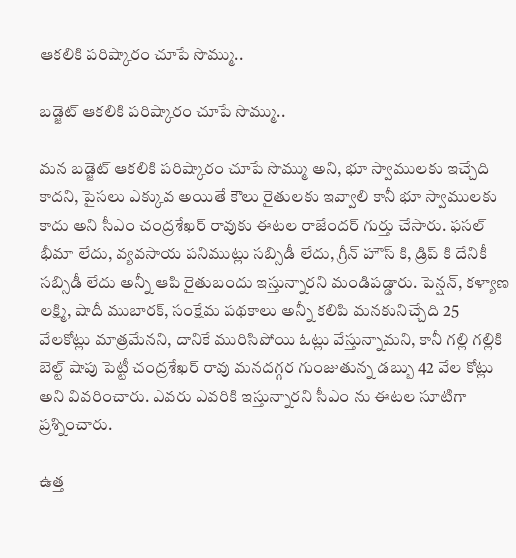ఆకలికి పరిష్కారం చూపే సొమ్ము..

బడ్జెట్ ఆకలికి పరిష్కారం చూపే సొమ్ము..

మన బడ్జెట్ ఆకలికి పరిష్కారం చూపే సొమ్ము అని, భూ స్వాములకు ఇచ్చేది కాదని, పైసలు ఎక్కువ అయితే కౌలు రైతులకు ఇవ్వాలి కానీ భూ స్వాములకు కాదు అని సీఎం చంద్రశేఖర్ రావుకు ఈటల రాజేందర్ గుర్తు చేసారు. ఫసల్ భీమా లేదు, వ్యవసాయ పనిముట్లు సబ్సిడీ లేదు, గ్రీన్ హౌస్ కి, డ్రిప్ కి దేనికీ సబ్సిడీ లేదు అన్నీ ఆపి రైతుబందు ఇస్తున్నారని మండిపడ్డారు. పెన్షన్, కళ్యాణ లక్ష్మి, షాదీ ముబారక్, సంక్షేమ పథకాలు అన్నీ కలిపి మనకునిచ్చేది 25 వేలకోట్లు మాత్రమేనని, దానికే మురిసిపోయి ఓట్లు వేస్తున్నామని, కానీ గల్లి గల్లికి బెల్ట్ షాపు పెట్టీ చంద్రశేఖర్ రావు మనదగ్గర గుంజుతున్న డబ్బు 42 వేల కోట్లు అని వివరించారు. ఎవరు ఎవరికి ఇస్తున్నారని సీఎం ను ఈటల సూటిగా ప్రశ్నించారు.

ఉత్త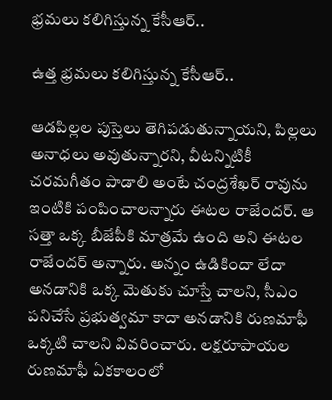భ్రమలు కలిగిస్తున్న కేసీఆర్..

ఉత్త భ్రమలు కలిగిస్తున్న కేసీఆర్..

ఆడపిల్లల పుస్తెలు తెగిపడుతున్నాయని, పిల్లలు అనాధలు అవుతున్నారని, వీటన్నిటికీ చరమగీతం పాడాలి అంటే చంద్రశేఖర్ రావును ఇంటికి పంపించాలన్నారు ఈటల రాజేందర్. ఆ సత్తా ఒక్క బీజేపీకి మాత్రమే ఉంది అని ఈటల రాజేందర్ అన్నారు. అన్నం ఉడికిందా లేదా అనడానికి ఒక్క మెతుకు చూస్తే చాలని, సీఎం పనిచేసే ప్రభుత్వమా కాదా అనడానికి రుణమాఫీ ఒక్కటి చాలని వివరించారు. లక్షరూపాయల రుణమాఫీ ఏకకాలంలో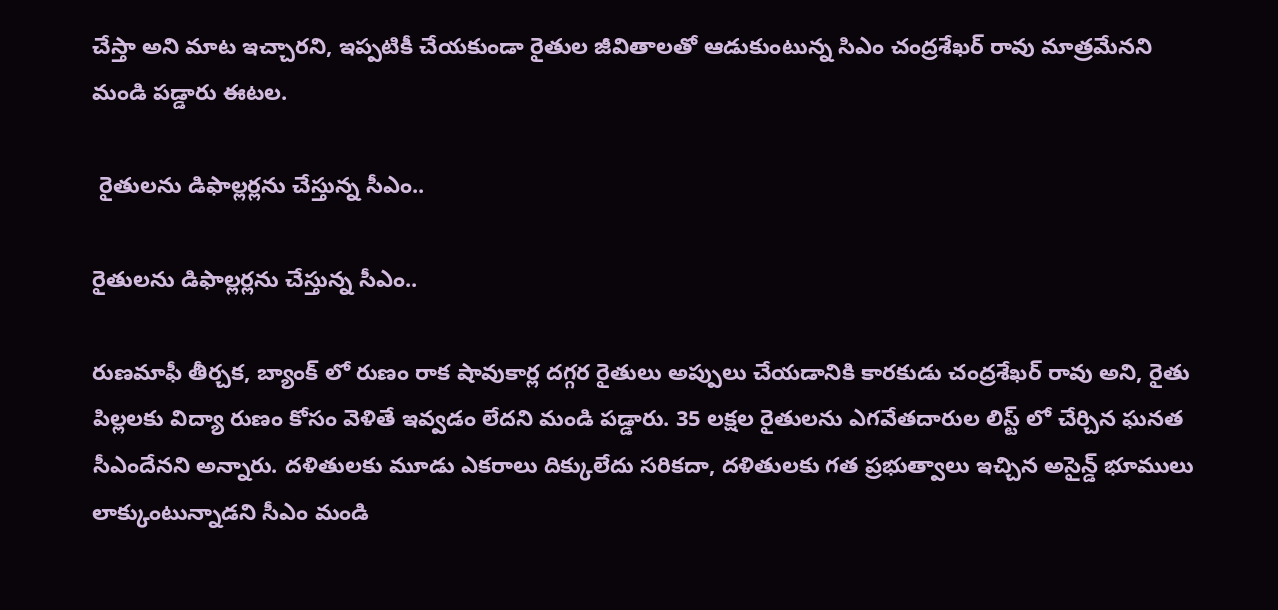చేస్తా అని మాట ఇచ్చారని, ఇప్పటికీ చేయకుండా రైతుల జీవితాలతో ఆడుకుంటున్న సిఎం చంద్రశేఖర్ రావు మాత్రమేనని మండి పడ్డారు ఈటల.

 రైతులను డిఫాల్లర్లను చేస్తున్న సీఎం..

రైతులను డిఫాల్లర్లను చేస్తున్న సీఎం..

రుణమాఫీ తీర్చక, బ్యాంక్ లో రుణం రాక షావుకార్ల దగ్గర రైతులు అప్పులు చేయడానికి కారకుడు చంద్రశేఖర్ రావు అని, రైతు పిల్లలకు విద్యా రుణం కోసం వెళితే ఇవ్వడం లేదని మండి పడ్డారు. 35 లక్షల రైతులను ఎగవేతదారుల లిస్ట్ లో చేర్చిన ఘనత సీఎందేనని అన్నారు. దళితులకు మూడు ఎకరాలు దిక్కులేదు సరికదా, దళితులకు గత ప్రభుత్వాలు ఇచ్చిన అసైన్డ్ భూములు లాక్కుంటున్నాడని సీఎం మండి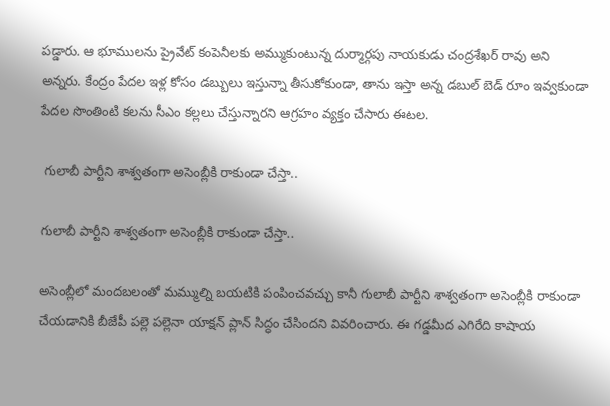పడ్డారు. ఆ భూములను ప్రైవేట్ కంపెనీలకు అమ్ముకుంటున్న దుర్మార్గపు నాయకుడు చంద్రశేఖర్ రావు అని అన్నరు. కేంద్రం పేదల ఇళ్ల కోసం డబ్బులు ఇస్తున్నా తీసుకోకుండా, తాను ఇస్తా అన్న డబుల్ బెడ్ రూం ఇవ్వకుండా పేదల సొంతింటి కలను సీఎం కల్లలు చేస్తున్నారని ఆగ్రహం వ్యక్తం చేసారు ఈటల.

 గులాబీ పార్టీని శాశ్వతంగా అసెంబ్లీకి రాకుండా చేస్తా..

గులాబీ పార్టీని శాశ్వతంగా అసెంబ్లీకి రాకుండా చేస్తా..

అసెంబ్లీలో మందబలంతో మమ్ముల్ని బయటికి పంపించవచ్చు కానీ గులాబీ పార్టీని శాశ్వతంగా అసెంబ్లీకి రాకుండా చేయడానికి బీజేపీ పల్లె పల్లెనా యాక్షన్ ప్లాన్ సిద్ధం చేసిందని వివరించారు. ఈ గడ్డమీద ఎగిరేది కాషాయ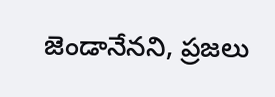జెండానేనని, ప్రజలు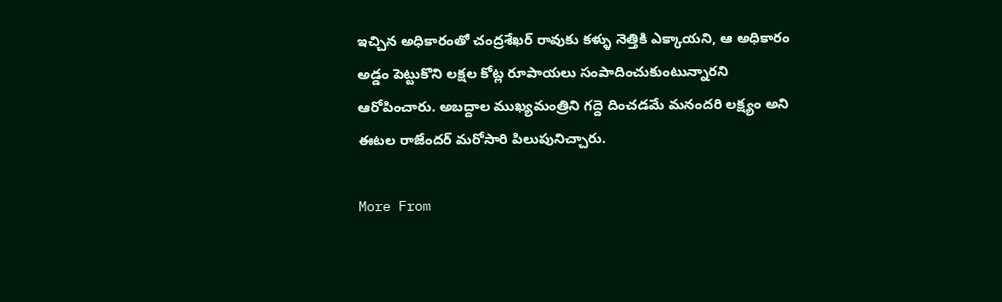ఇచ్చిన అధికారంతో చంద్రశేఖర్ రావుకు కళ్ళు నెత్తికి ఎక్కాయని, ఆ అధికారం అడ్డం పెట్టుకొని లక్షల కోట్ల రూపాయలు సంపాదించుకుంటున్నారని ఆరోపించారు. అబద్దాల ముఖ్యమంత్రిని గద్దె దించడమే మనందరి లక్ష్యం అని ఈటల రాజేందర్ మరోసారి పిలుపునిచ్చారు.

More From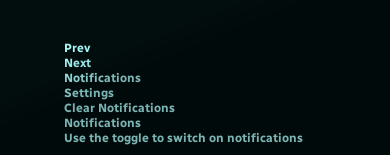Prev
Next
Notifications
Settings
Clear Notifications
Notifications
Use the toggle to switch on notifications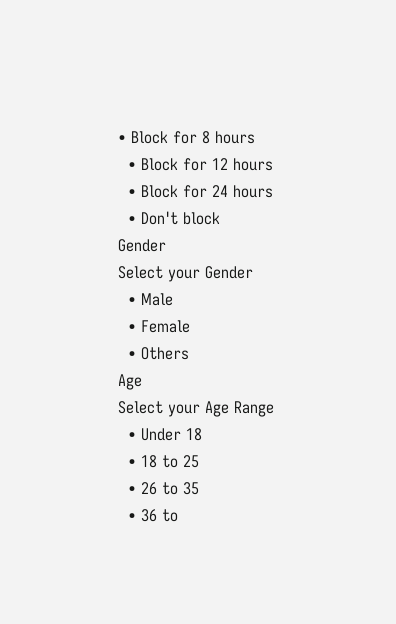• Block for 8 hours
  • Block for 12 hours
  • Block for 24 hours
  • Don't block
Gender
Select your Gender
  • Male
  • Female
  • Others
Age
Select your Age Range
  • Under 18
  • 18 to 25
  • 26 to 35
  • 36 to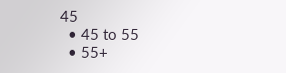45
  • 45 to 55
  • 55+